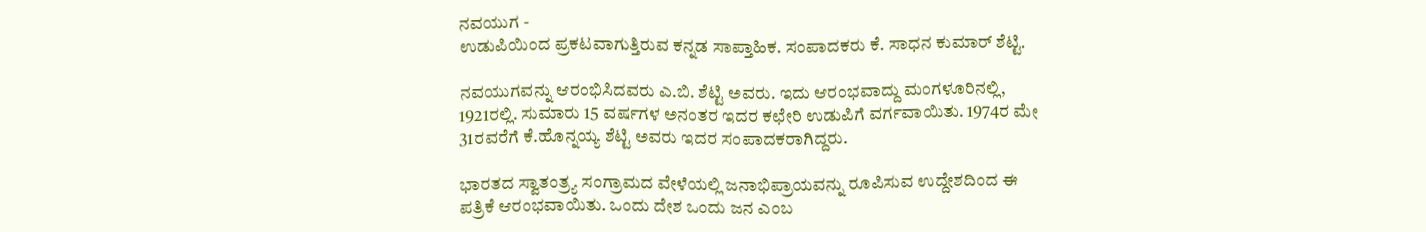ನವಯುಗ -
ಉಡುಪಿಯಿಂದ ಪ್ರಕಟವಾಗುತ್ತಿರುವ ಕನ್ನಡ ಸಾಪ್ತಾಹಿಕ. ಸಂಪಾದಕರು ಕೆ. ಸಾಧನ ಕುಮಾರ್ ಶೆಟ್ಟಿ.

ನವಯುಗವನ್ನು ಆರಂಭಿಸಿದವರು ಎ.ಬಿ. ಶೆಟ್ಟಿ ಅವರು. ಇದು ಆರಂಭವಾದ್ದು ಮಂಗಳೂರಿನಲ್ಲಿ, 1921ರಲ್ಲಿ. ಸುಮಾರು 15 ವರ್ಷಗಳ ಅನಂತರ ಇದರ ಕಛೇರಿ ಉಡುಪಿಗೆ ವರ್ಗವಾಯಿತು. 1974ರ ಮೇ 31ರವರೆಗೆ ಕೆ.ಹೊನ್ನಯ್ಯ ಶೆಟ್ಟಿ ಅವರು ಇದರ ಸಂಪಾದಕರಾಗಿದ್ದರು.

ಭಾರತದ ಸ್ವಾತಂತ್ರ್ಯ ಸಂಗ್ರಾಮದ ವೇಳೆಯಲ್ಲಿ ಜನಾಭಿಪ್ರಾಯವನ್ನು ರೂಪಿಸುವ ಉದ್ದೇಶದಿಂದ ಈ ಪತ್ರಿಕೆ ಆರಂಭವಾಯಿತು. ಒಂದು ದೇಶ ಒಂದು ಜನ ಎಂಬ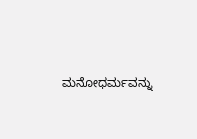ಮನೋಧರ್ಮವನ್ನು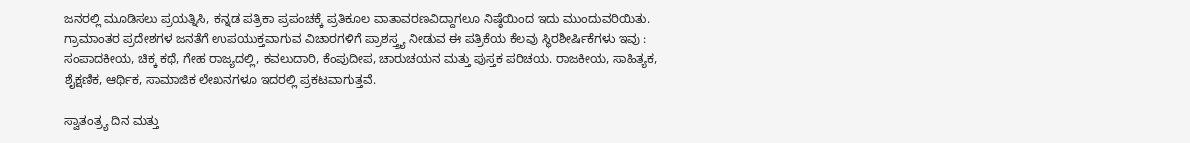ಜನರಲ್ಲಿ ಮೂಡಿಸಲು ಪ್ರಯತ್ನಿಸಿ, ಕನ್ನಡ ಪತ್ರಿಕಾ ಪ್ರಪಂಚಕ್ಕೆ ಪ್ರತಿಕೂಲ ವಾತಾವರಣವಿದ್ದಾಗಲೂ ನಿಷ್ಠೆಯಿಂದ ಇದು ಮುಂದುವರಿಯಿತು. ಗ್ರಾಮಾಂತರ ಪ್ರದೇಶಗಳ ಜನತೆಗೆ ಉಪಯುಕ್ತವಾಗುವ ವಿಚಾರಗಳಿಗೆ ಪ್ರಾಶಸ್ತ್ರ್ಯ ನೀಡುವ ಈ ಪತ್ರಿಕೆಯ ಕೆಲವು ಸ್ಥಿರಶೀರ್ಷಿಕೆಗಳು ಇವು : ಸಂಪಾದಕೀಯ, ಚಿಕ್ಕ ಕಥೆ, ಗೇಹ ರಾಜ್ಯದಲ್ಲಿ, ಕವಲುದಾರಿ, ಕೆಂಪುದೀಪ, ಚಾರುಚಯನ ಮತ್ತು ಪುಸ್ತಕ ಪರಿಚಯ. ರಾಜಕೀಯ, ಸಾಹಿತ್ಯಕ, ಶೈಕ್ಷಣಿಕ, ಆರ್ಥಿಕ, ಸಾಮಾಜಿಕ ಲೇಖನಗಳೂ ಇದರಲ್ಲಿ ಪ್ರಕಟವಾಗುತ್ತವೆ.

ಸ್ವಾತಂತ್ರ್ಯ ದಿನ ಮತ್ತು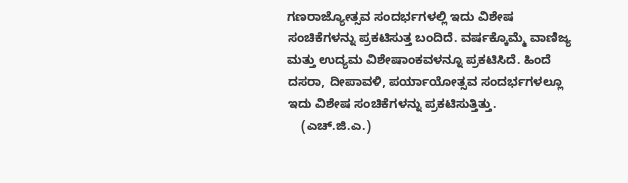ಗಣರಾಜ್ಯೋತ್ಸವ ಸಂದರ್ಭಗಳಲ್ಲಿ ಇದು ವಿಶೇಷ ಸಂಚಿಕೆಗಳನ್ನು ಪ್ರಕಟಿಸುತ್ತ ಬಂದಿದೆ. ವರ್ಷಕ್ಕೊಮ್ಮೆ ವಾಣಿಜ್ಯ ಮತ್ತು ಉದ್ಯಮ ವಿಶೇಷಾಂಕವಳನ್ನೂ ಪ್ರಕಟಿಸಿದೆ. ಹಿಂದೆ ದಸರಾ, ದೀಪಾವಳಿ, ಪರ್ಯಾಯೋತ್ಸವ ಸಂದರ್ಭಗಳಲ್ಲೂ ಇದು ವಿಶೇಷ ಸಂಚಿಕೆಗಳನ್ನು ಪ್ರಕಟಿಸುತ್ತಿತ್ತು.
    (ಎಚ್.ಜಿ.ಎ.)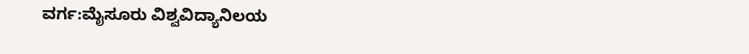ವರ್ಗ:ಮೈಸೂರು ವಿಶ್ವವಿದ್ಯಾನಿಲಯ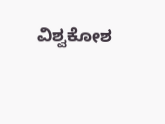ವಿಶ್ವಕೋಶ